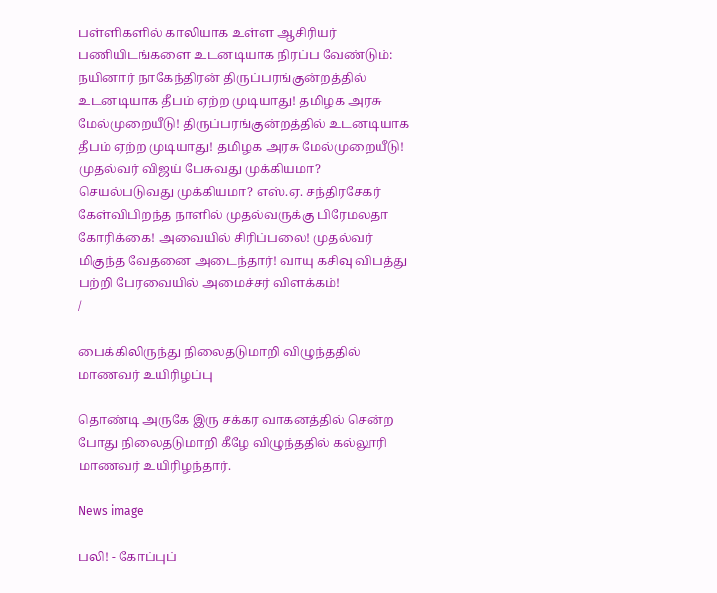பள்ளிகளில் காலியாக உள்ள ஆசிரியர் பணியிடங்களை உடனடியாக நிரப்ப வேண்டும்: நயினார் நாகேந்திரன் திருப்பரங்குன்றத்தில் உடனடியாக தீபம் ஏற்ற முடியாது! தமிழக அரசு மேல்முறையீடு! திருப்பரங்குன்றத்தில் உடனடியாக தீபம் ஏற்ற முடியாது! தமிழக அரசு மேல்முறையீடு! முதல்வர் விஜய் பேசுவது முக்கியமா? செயல்படுவது முக்கியமா? எஸ்.ஏ. சந்திரசேகர் கேள்விபிறந்த நாளில் முதல்வருக்கு பிரேமலதா கோரிக்கை! அவையில் சிரிப்பலை! முதல்வர் மிகுந்த வேதனை அடைந்தார்! வாயு கசிவு விபத்து பற்றி பேரவையில் அமைச்சர் விளக்கம்!
/

பைக்கிலிருந்து நிலைதடுமாறி விழுந்ததில் மாணவர் உயிரிழப்பு

தொண்டி அருகே இரு சக்கர வாகனத்தில் சென்ற போது நிலைதடுமாறி கீழே விழுந்ததில் கல்லூரி மாணவர் உயிரிழந்தார்.

News image

பலி! - கோப்புப்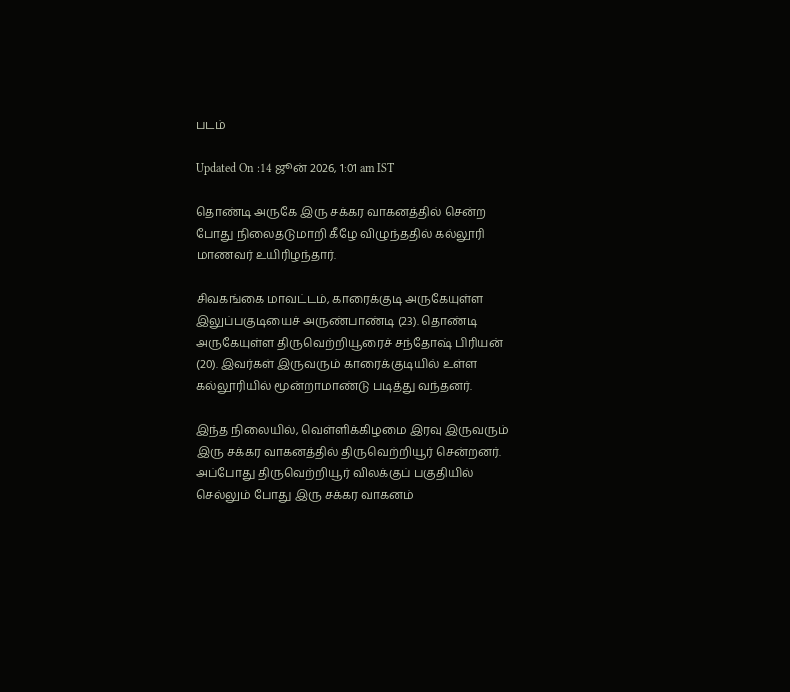படம்

Updated On :14 ஜூன் 2026, 1:01 am IST

தொண்டி அருகே இரு சக்கர வாகனத்தில் சென்ற போது நிலைதடுமாறி கீழே விழுந்ததில் கல்லூரி மாணவர் உயிரிழந்தார்.

சிவகங்கை மாவட்டம், காரைக்குடி அருகேயுள்ள இலுப்பகுடியைச் அருண்பாண்டி (23). தொண்டி அருகேயுள்ள திருவெற்றியூரைச் சந்தோஷ் பிரியன் (20). இவர்கள் இருவரும் காரைக்குடியில் உள்ள கல்லூரியில் மூன்றாமாண்டு படித்து வந்தனர்.

இந்த நிலையில், வெள்ளிக்கிழமை இரவு இருவரும் இரு சக்கர வாகனத்தில் திருவெற்றியூர் சென்றனர். அப்போது திருவெற்றியூர் விலக்குப் பகுதியில் செல்லும் போது இரு சக்கர வாகனம்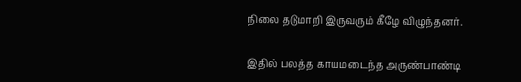நிலை தடுமாறி இருவரும் கீழே விழுந்தனர்.

இதில் பலத்த காயமடைந்த அருண்பாண்டி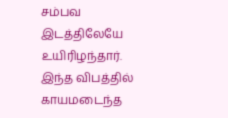சம்பவ இடத்திலேயே உயிரிழந்தார். இந்த விபத்தில் காயமடைந்த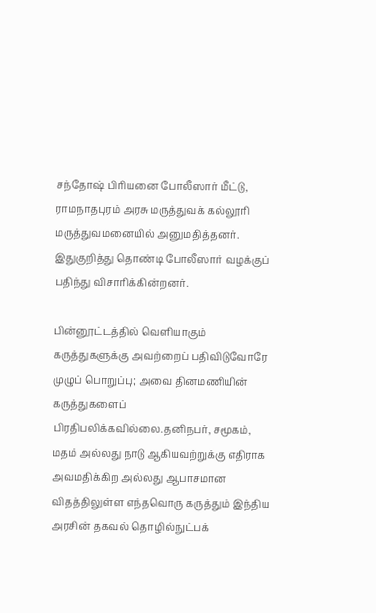சந்தோஷ் பிரியனை போலீஸார் மீட்டு, ராமநாதபுரம் அரசு மருத்துவக் கல்லூரி மருத்துவமனையில் அனுமதித்தனர். இதுகுறித்து தொண்டி போலீஸார் வழக்குப் பதிந்து விசாரிக்கின்றனர்.

பின்னூட்டத்தில் வெளியாகும் கருத்துகளுக்கு அவற்றைப் பதிவிடுவோரே முழுப் பொறுப்பு; அவை தினமணியின் கருத்துகளைப் பிரதிபலிக்கவில்லை.தனிநபர், சமூகம், மதம் அல்லது நாடு ஆகியவற்றுக்கு எதிராக அவமதிக்கிற அல்லது ஆபாசமான விதத்திலுள்ள எந்தவொரு கருத்தும் இந்திய அரசின் தகவல் தொழில்நுட்பக்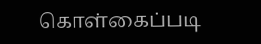கொள்கைப்படி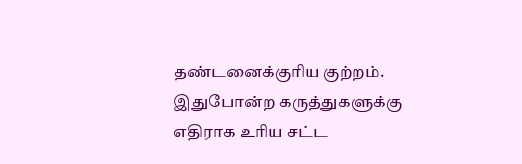தண்டனைக்குரிய குற்றம். இதுபோன்ற கருத்துகளுக்கு எதிராக உரிய சட்ட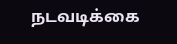நடவடிக்கை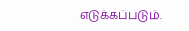எடுக்கப்படும்.